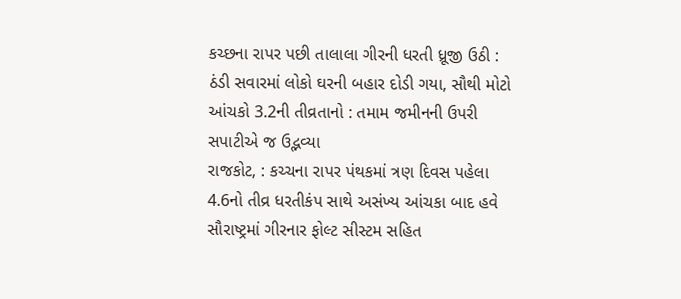કચ્છના રાપર પછી તાલાલા ગીરની ધરતી ધ્રૂજી ઉઠી : ઠંડી સવારમાં લોકો ઘરની બહાર દોડી ગયા, સૌથી મોટો આંચકો 3.2ની તીવ્રતાનો : તમામ જમીનની ઉપરી સપાટીએ જ ઉદ્ભવ્યા
રાજકોટ, : કચ્ચના રાપર પંથકમાં ત્રણ દિવસ પહેલા 4.6નો તીવ્ર ધરતીકંપ સાથે અસંખ્ય આંચકા બાદ હવે સૌરાષ્ટ્રમાં ગીરનાર ફોલ્ટ સીસ્ટમ સહિત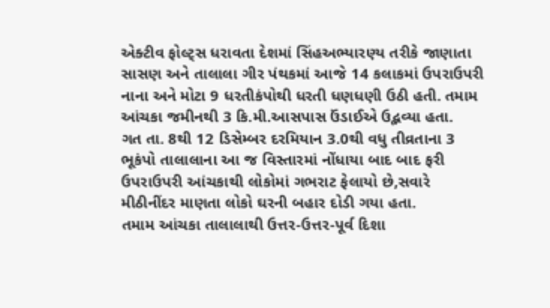એક્ટીવ ફોલ્ટ્સ ધરાવતા દેશમાં સિંહઅભ્યારણ્ય તરીકે જાણાતા સાસણ અને તાલાલા ગીર પંથકમાં આજે 14 કલાકમાં ઉપરાઉપરી નાના અને મોટા 9 ધરતીકંપોથી ધરતી ધણધણી ઉઠી હતી. તમામ આંચકા જમીનથી 3 કિ.મી.આસપાસ ઉંડાઈએ ઉદ્ભવ્યા હતા.
ગત તા. 8થી 12 ડિસેમ્બર દરમિયાન 3.0થી વધુ તીવ્રતાના 3 ભૂકંપો તાલાલાના આ જ વિસ્તારમાં નોંધાયા બાદ બાદ ફરી ઉપરાઉપરી આંચકાથી લોકોમાં ગભરાટ ફેલાયો છે,સવારે મીઠીનીંદર માણતા લોકો ઘરની બહાર દોડી ગયા હતા.
તમામ આંચકા તાલાલાથી ઉત્તર-ઉત્તર-પૂર્વ દિશા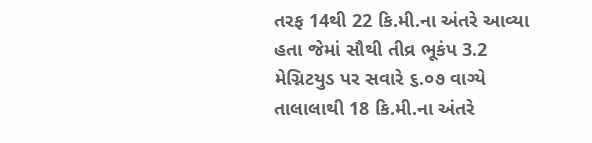તરફ 14થી 22 કિ.મી.ના અંતરે આવ્યા હતા જેમાં સૌથી તીવ્ર ભૂકંપ 3.2 મેગ્નિટયુડ પર સવારે ૬.૦૭ વાગ્યે તાલાલાથી 18 કિ.મી.ના અંતરે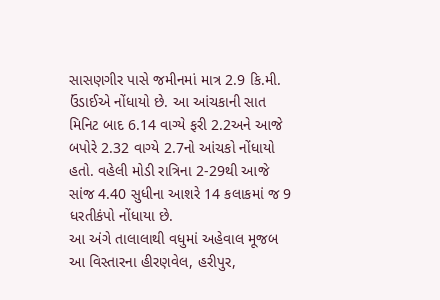સાસણગીર પાસે જમીનમાં માત્ર 2.9 કિ.મી. ઉંડાઈએ નોંધાયો છે. આ આંચકાની સાત મિનિટ બાદ 6.14 વાગ્યે ફરી 2.2અને આજે બપોરે 2.32 વાગ્યે 2.7નો આંચકો નોંધાયો હતો. વહેલી મોડી રાત્રિના 2-29થી આજે સાંજ 4.40 સુધીના આશરે 14 કલાકમાં જ 9 ધરતીકંપો નોંધાયા છે.
આ અંગે તાલાલાથી વધુમાં અહેવાલ મૂજબ આ વિસ્તારના હીરણવેલ, હરીપુર,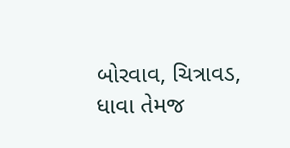બોરવાવ, ચિત્રાવડ, ધાવા તેમજ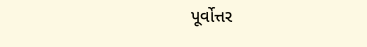પૂર્વોત્તર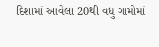દિશામાં આવેલા 20થી વધુ ગામોમાં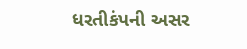ધરતીકંપની અસર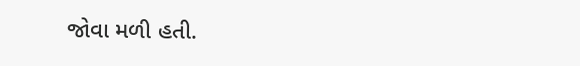જોવા મળી હતી.